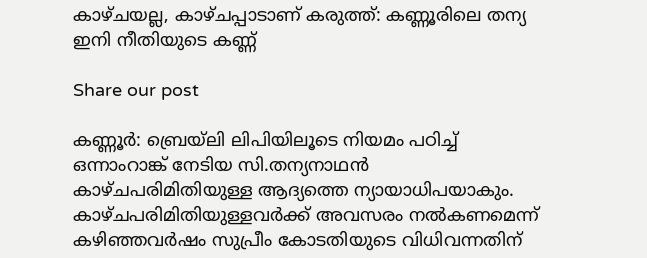കാഴ്ചയല്ല, കാഴ്ചപ്പാടാണ് കരുത്ത്: കണ്ണൂരിലെ തന്യ ഇനി നീതിയുടെ കണ്ണ്‌

Share our post

കണ്ണൂർ: ബ്രെയ്‌ലി ലിപിയിലൂടെ നിയമം പഠിച്ച് ഒന്നാംറാങ്ക്‌ നേടിയ സി.തന്യനാഥൻ കാഴ്ചപരിമിതിയുള്ള ആദ്യത്തെ ന്യായാധിപയാകും. കാഴ്ചപരിമിതിയുള്ളവർക്ക് അവസരം നൽകണമെന്ന് കഴിഞ്ഞവർഷം സുപ്രീം കോടതിയുടെ വിധിവന്നതിന്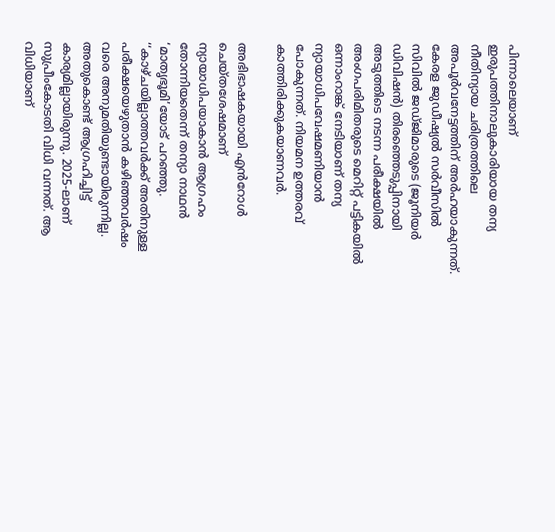പിന്നാലെയാണ് ഇരുപത്തിനാലുകാരിയായ തന്യ നീതിന്യായ ചരിത്രത്തിലെ അപൂർവനേട്ടത്തിന് അർഹയാകുന്നത്. കേരള ജുഡീഷ്യൽ സർവീസിൽ സിവിൽ ജഡ്ജിമാരുടെ (ജൂനിയർ ഡിവിഷൻ) തിരഞ്ഞെടുപ്പിനായി അടുത്തിടെ നടന്ന പരീക്ഷയിൽ അംഗപരിമിതരുടെ മെറിറ്റ് പട്ടികയിൽ ഒന്നാംറാങ്ക് നേടിയാണ് തന്യ ന്യായാധിപവേഷമണിയാൻ പോകുന്നത്. നിയമന ഉത്തരവ് കാത്തിരിക്കുകയാണവർ.

അഭിഭാഷകയായി എൻറോൾ ചെയ്തശേഷമാണ് ന്യായാധിപയാകാൻ ആഗ്രഹം തോന്നിയതെന്ന് തന്യാ നാഥൻ ‘മാതൃഭൂമി’യോട് പറഞ്ഞു. ‘‘കാഴ്ചയില്ലാത്തവർക്ക് അതിനുള്ള പരീക്ഷയെഴുതാൻ കഴിഞ്ഞവർഷം വരെ അനുമതിയുണ്ടായിരുന്നില്ല. അതുകൊണ്ട് ആഗ്രഹിച്ചിട്ട് കാര്യമില്ലായിരുന്നു. 2025-ലാണ് സുപ്രീംകോടതി വിധി വന്നത്. ആ വിധിയാണ്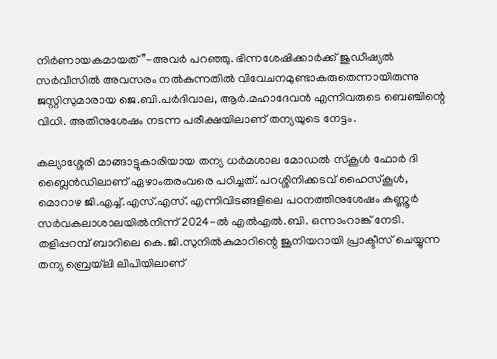നിർണായകമായത്’’-അവർ പറഞ്ഞു. ഭിന്നശേഷിക്കാർക്ക് ജുഡീഷ്യൽ സർവീസിൽ അവസരം നൽകുന്നതിൽ വിവേചനമുണ്ടാകരുതെന്നായിരുന്നു ജസ്റ്റിസുമാരായ ജെ.ബി.പർദിവാല, ആർ.മഹാദേവൻ എന്നിവരുടെ ബെഞ്ചിന്റെ വിധി. അതിനുശേഷം നടന്ന പരീക്ഷയിലാണ് തന്യയുടെ നേട്ടം.

കല്യാശ്ശേരി മാങ്ങാട്ടുകാരിയായ തന്യ ധർമശാല മോഡൽ സ്കൂൾ ഫോർ ദി ബ്ലൈൻഡിലാണ് ഏഴാംതരംവരെ പഠിച്ചത്. പറശ്ശിനിക്കടവ് ഹൈസ്കൂൾ, മൊറാഴ ജി.എച്ച്.എസ്.എസ്. എന്നിവിടങ്ങളിലെ പഠനത്തിനുശേഷം കണ്ണൂർ സർവകലാശാലയിൽനിന്ന് 2024-ൽ എൽഎൽ.ബി. ഒന്നാംറാങ്ക് നേടി. തളിപ്പറമ്പ് ബാറിലെ കെ.ജി.സുനിൽകുമാറിന്റെ ജൂനിയറായി പ്രാക്ടീസ് ചെയ്യുന്ന തന്യ ബ്രെയ്‌ലി ലിപിയിലാണ്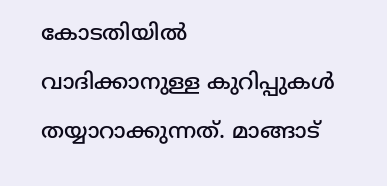കോടതിയിൽ വാദിക്കാനുള്ള കുറിപ്പുകൾ തയ്യാറാക്കുന്നത്. മാങ്ങാട്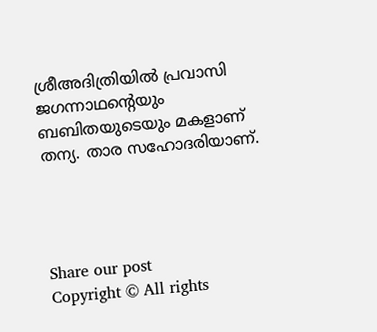ശ്രീഅദിത്രിയിൽ പ്രവാസി ജഗന്നാഥന്റെയും ബബിതയുടെയും മകളാണ് തന്യ. താര സഹോദരിയാണ്.




Share our post
Copyright © All rights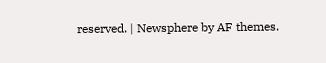reserved. | Newsphere by AF themes.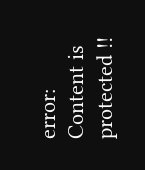error: Content is protected !!